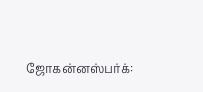ஜோகன்னஸ்பர்க்: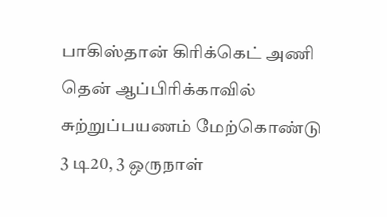பாகிஸ்தான் கிரிக்கெட் அணி தென் ஆப்பிரிக்காவில் சுற்றுப்பயணம் மேற்கொண்டு 3 டி20, 3 ஒருநாள்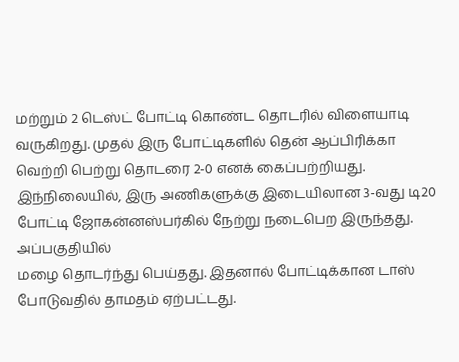மற்றும் 2 டெஸ்ட் போட்டி கொண்ட தொடரில் விளையாடி வருகிறது. முதல் இரு போட்டிகளில் தென் ஆப்பிரிக்கா வெற்றி பெற்று தொடரை 2-0 எனக் கைப்பற்றியது.
இந்நிலையில், இரு அணிகளுக்கு இடையிலான 3-வது டி20 போட்டி ஜோகன்னஸ்பர்கில் நேற்று நடைபெற இருந்தது. அப்பகுதியில்
மழை தொடர்ந்து பெய்தது. இதனால் போட்டிக்கான டாஸ் போடுவதில் தாமதம் ஏற்பட்டது.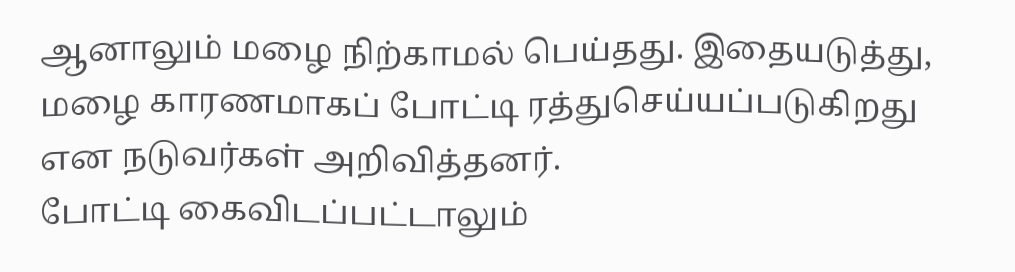ஆனாலும் மழை நிற்காமல் பெய்தது. இதையடுத்து, மழை காரணமாகப் போட்டி ரத்துசெய்யப்படுகிறது என நடுவர்கள் அறிவித்தனர்.
போட்டி கைவிடப்பட்டாலும்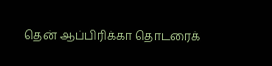தென் ஆப்பிரிக்கா தொடரைக்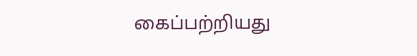கைப்பற்றியது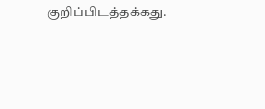குறிப்பிடத்தக்கது.